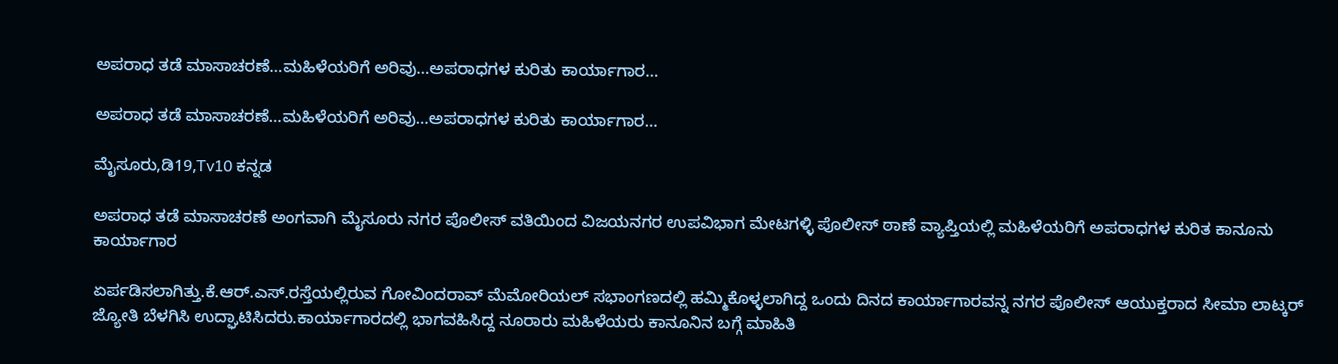ಅಪರಾಧ ತಡೆ ಮಾಸಾಚರಣೆ…ಮಹಿಳೆಯರಿಗೆ ಅರಿವು…ಅಪರಾಧಗಳ ಕುರಿತು ಕಾರ್ಯಾಗಾರ…

ಅಪರಾಧ ತಡೆ ಮಾಸಾಚರಣೆ…ಮಹಿಳೆಯರಿಗೆ ಅರಿವು…ಅಪರಾಧಗಳ ಕುರಿತು ಕಾರ್ಯಾಗಾರ…

ಮೈಸೂರು,ಡಿ19,Tv10 ಕನ್ನಡ

ಅಪರಾಧ ತಡೆ ಮಾಸಾಚರಣೆ ಅಂಗವಾಗಿ ಮೈಸೂರು ನಗರ ಪೊಲೀಸ್ ವತಿಯಿಂದ ವಿಜಯನಗರ ಉಪವಿಭಾಗ ಮೇಟಗಳ್ಳಿ ಪೊಲೀಸ್ ಠಾಣೆ ವ್ಯಾಪ್ತಿಯಲ್ಲಿ ಮಹಿಳೆಯರಿಗೆ ಅಪರಾಧಗಳ ಕುರಿತ ಕಾನೂನು ಕಾರ್ಯಾಗಾರ

ಏರ್ಪಡಿಸಲಾಗಿತ್ತು.ಕೆ.ಆರ್.ಎಸ್.ರಸ್ತೆಯಲ್ಲಿರುವ ಗೋವಿಂದರಾವ್ ಮೆಮೋರಿಯಲ್ ಸಭಾಂಗಣದಲ್ಲಿ ಹಮ್ಮಿಕೊಳ್ಳಲಾಗಿದ್ದ ಒಂದು ದಿನದ ಕಾರ್ಯಾಗಾರವನ್ನ ನಗರ ಪೊಲೀಸ್ ಆಯುಕ್ತರಾದ ಸೀಮಾ ಲಾಟ್ಕರ್ ಜ್ಯೋತಿ ಬೆಳಗಿಸಿ ಉದ್ಘಾಟಿಸಿದರು.ಕಾರ್ಯಾಗಾರದಲ್ಲಿ ಭಾಗವಹಿಸಿದ್ದ ನೂರಾರು ಮಹಿಳೆಯರು ಕಾನೂನಿನ ಬಗ್ಗೆ ಮಾಹಿತಿ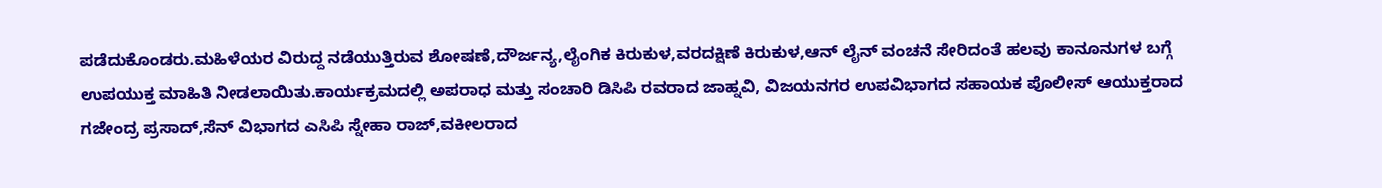ಪಡೆದುಕೊಂಡರು.ಮಹಿಳೆಯರ ವಿರುದ್ದ ನಡೆಯುತ್ತಿರುವ ಶೋಷಣೆ,ದೌರ್ಜನ್ಯ,ಲೈಂಗಿಕ ಕಿರುಕುಳ,ವರದಕ್ಷಿಣೆ ಕಿರುಕುಳ,ಆನ್ ಲೈನ್ ವಂಚನೆ ಸೇರಿದಂತೆ ಹಲವು ಕಾನೂನುಗಳ ಬಗ್ಗೆ ಉಪಯುಕ್ತ ಮಾಹಿತಿ ನೀಡಲಾಯಿತು.ಕಾರ್ಯಕ್ರಮದಲ್ಲಿ ಅಪರಾಧ ಮತ್ತು ಸಂಚಾರಿ ಡಿಸಿಪಿ ರವರಾದ ಜಾಹ್ನವಿ, ವಿಜಯನಗರ ಉಪವಿಭಾಗದ ಸಹಾಯಕ ಪೊಲೀಸ್ ಆಯುಕ್ತರಾದ ಗಜೇಂದ್ರ ಪ್ರಸಾದ್,ಸೆನ್ ವಿಭಾಗದ ಎಸಿಪಿ ಸ್ನೇಹಾ ರಾಜ್,ವಕೀಲರಾದ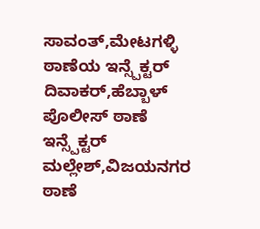ಸಾವಂತ್,ಮೇಟಗಳ್ಳಿ ಠಾಣೆಯ ಇನ್ಸ್ಪೆಕ್ಟರ್ ದಿವಾಕರ್,ಹೆಬ್ಬಾಳ್ ಪೊಲೀಸ್ ಠಾಣೆ ಇನ್ಸ್ಪೆಕ್ಟರ್ ಮಲ್ಲೇಶ್,ವಿಜಯನಗರ ಠಾಣೆ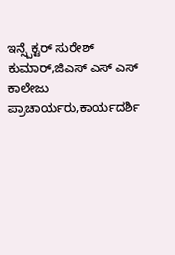ಇನ್ಸ್ಪೆಕ್ಟರ್ ಸುರೇಶ್ ಕುಮಾರ್,ಜಿಎಸ್ ಎಸ್ ಎಸ್ ಕಾಲೇಜು ಪ್ರಾಚಾರ್ಯರು,ಕಾರ್ಯದರ್ಶಿ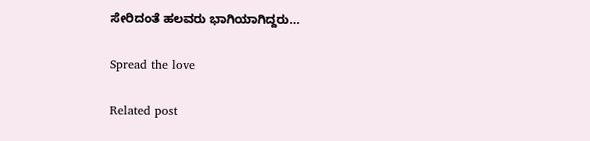ಸೇರಿದಂತೆ ಹಲವರು ಭಾಗಿಯಾಗಿದ್ದರು…

Spread the love

Related post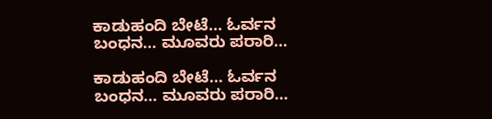ಕಾಡುಹಂದಿ ಬೇಟೆ… ಓರ್ವನ ಬಂಧನ… ಮೂವರು ಪರಾರಿ…

ಕಾಡುಹಂದಿ ಬೇಟೆ… ಓರ್ವನ ಬಂಧನ… ಮೂವರು ಪರಾರಿ…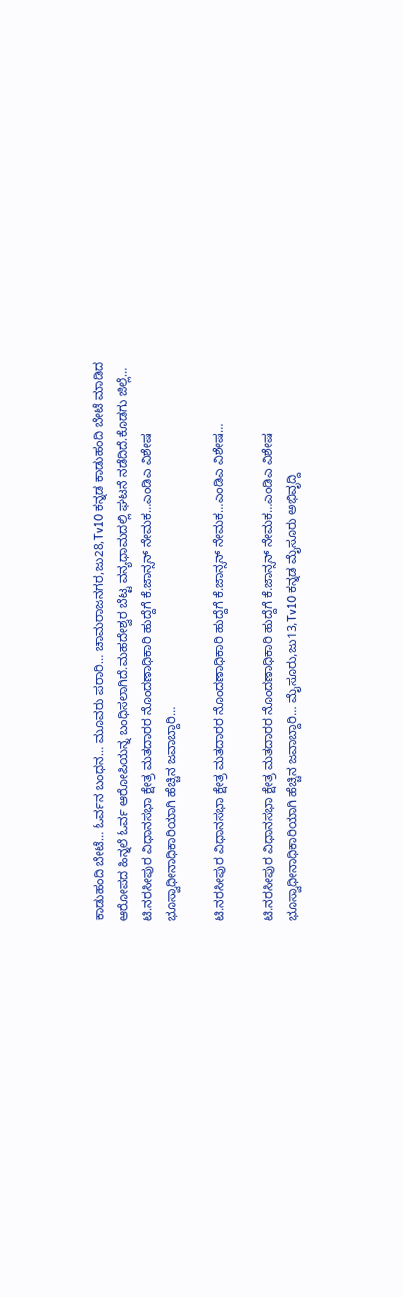ಕಾಡುಹಂದಿ ಬೇಟೆ… ಓರ್ವನ ಬಂಧನ… ಮೂವರು ಪರಾರಿ… ಚಾಮರಾಜನಗರ,ಜು28,Tv10 ಕನ್ನಡ ಕಾಡುಹಂದಿ ಬೇಟೆ ಮಾಡಿದ ಆರೋಪದ ಹಿನ್ನಲೆ ಓರ್ವ ಆರೋಪಿಯನ್ನ ಬಂಧಿಸಲಾಗಿದೆ.ಮಹದೇಶ್ವರ ಬೆಟ್ಟ ವನ್ಯಧಾಮದಲ್ಲಿ ಘಟನೆ ನಡೆದಿದೆ.ಕೊಡಗು ಜಿಲ್ಲೆ…
ಟಿ.ನರಸೀಪುರ ವಿಧಾನಸಭಾ ಕ್ಷೇತ್ರ ಮತದಾರರ ನೊಂದಣಾಧಿಕಾರಿ ಹುದ್ದೆಗೆ ಕೆ.ಜಾನ್ಸನ್ ನೇಮಕ…ಎಂಡಿಎ ವಿಶೇಷ ಭೂಸ್ವಾಧೀನಾಧಿಕಾರಿಯಾಗಿ ಹೆಚ್ಚಿನ ಜವಾಬ್ದಾರಿ…

ಟಿ.ನರಸೀಪುರ ವಿಧಾನಸಭಾ ಕ್ಷೇತ್ರ ಮತದಾರರ ನೊಂದಣಾಧಿಕಾರಿ ಹುದ್ದೆಗೆ ಕೆ.ಜಾನ್ಸನ್ ನೇಮಕ…ಎಂಡಿಎ ವಿಶೇಷ…

ಟಿ.ನರಸೀಪುರ ವಿಧಾನಸಭಾ ಕ್ಷೇತ್ರ ಮತದಾರರ ನೊಂದಣಾಧಿಕಾರಿ ಹುದ್ದೆಗೆ ಕೆ.ಜಾನ್ಸನ್ ನೇಮಕ…ಎಂಡಿಎ ವಿಶೇಷ ಭೂಸ್ವಾಧೀನಾಧಿಕಾರಿಯಾಗಿ ಹೆಚ್ಚಿನ ಜವಾಬ್ದಾರಿ… ಮೈಸೂರು,ಜು13,Tv10 ಕನ್ನಡ ಮೈಸೂರು ಅಭಿವೃದ್ದಿ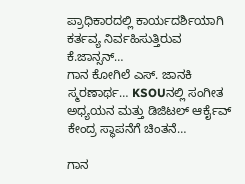ಪ್ರಾಧಿಕಾರದಲ್ಲಿ ಕಾರ್ಯದರ್ಶಿಯಾಗಿ ಕರ್ತವ್ಯ ನಿರ್ವಹಿಸುತ್ತಿರುವ ಕೆ.ಜಾನ್ಸನ್…
ಗಾನ ಕೋಗಿಲೆ ಎಸ್. ಜಾನಕಿ ಸ್ಮರಣಾರ್ಥ… KSOUನಲ್ಲಿ ಸಂಗೀತ ಅಧ್ಯಯನ ಮತ್ತು ಡಿಜಿಟಲ್ ಆರ್ಕೈವ್ ಕೇಂದ್ರ ಸ್ಥಾಪನೆಗೆ ಚಿಂತನೆ…

ಗಾನ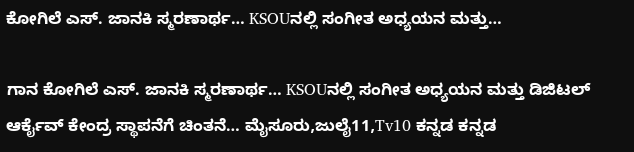ಕೋಗಿಲೆ ಎಸ್. ಜಾನಕಿ ಸ್ಮರಣಾರ್ಥ… KSOUನಲ್ಲಿ ಸಂಗೀತ ಅಧ್ಯಯನ ಮತ್ತು…

ಗಾನ ಕೋಗಿಲೆ ಎಸ್. ಜಾನಕಿ ಸ್ಮರಣಾರ್ಥ… KSOUನಲ್ಲಿ ಸಂಗೀತ ಅಧ್ಯಯನ ಮತ್ತು ಡಿಜಿಟಲ್ ಆರ್ಕೈವ್ ಕೇಂದ್ರ ಸ್ಥಾಪನೆಗೆ ಚಿಂತನೆ… ಮೈಸೂರು,ಜುಲೈ11,Tv10 ಕನ್ನಡ ಕನ್ನಡ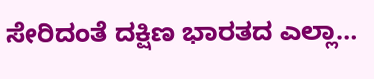ಸೇರಿದಂತೆ ದಕ್ಷಿಣ ಭಾರತದ ಎಲ್ಲಾ…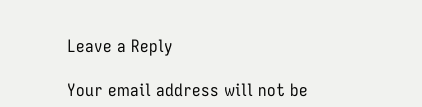Leave a Reply

Your email address will not be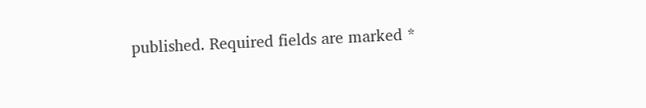published. Required fields are marked *